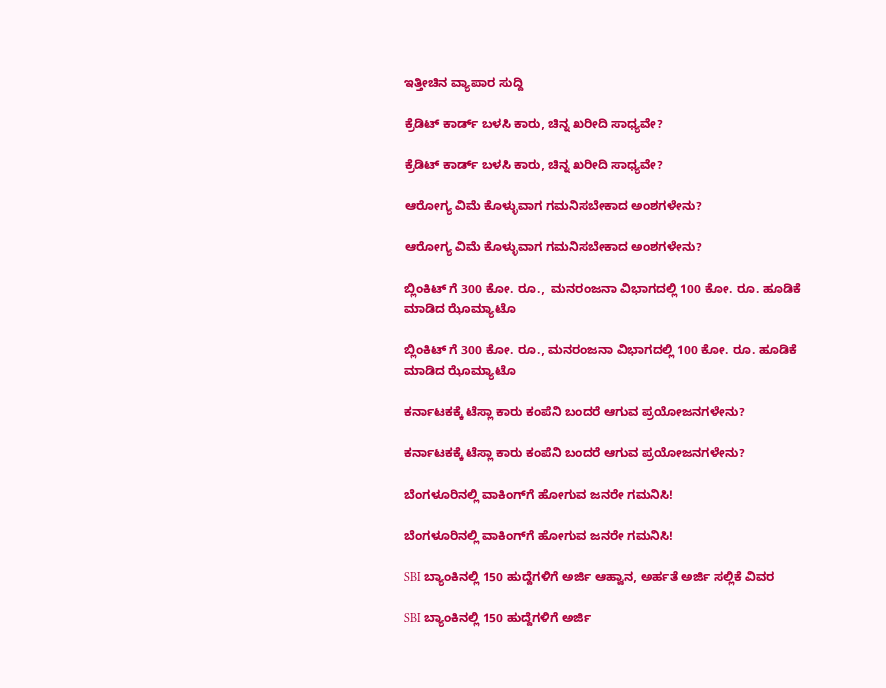ಇತ್ತೀಚಿನ ವ್ಯಾಪಾರ ಸುದ್ದಿ

ಕ್ರೆಡಿಟ್ ಕಾರ್ಡ್ ಬಳಸಿ ಕಾರು, ಚಿನ್ನ ಖರೀದಿ ಸಾಧ್ಯವೇ?

ಕ್ರೆಡಿಟ್ ಕಾರ್ಡ್ ಬಳಸಿ ಕಾರು, ಚಿನ್ನ ಖರೀದಿ ಸಾಧ್ಯವೇ?

ಆರೋಗ್ಯ ವಿಮೆ ಕೊಳ್ಳುವಾಗ ಗಮನಿಸಬೇಕಾದ ಅಂಶಗಳೇನು?

ಆರೋಗ್ಯ ವಿಮೆ ಕೊಳ್ಳುವಾಗ ಗಮನಿಸಬೇಕಾದ ಅಂಶಗಳೇನು?

ಬ್ಲಿಂಕಿಟ್‌ ಗೆ 300 ಕೋ. ರೂ.,  ಮನರಂಜನಾ ವಿಭಾಗದಲ್ಲಿ 100 ಕೋ. ರೂ. ಹೂಡಿಕೆ ಮಾಡಿದ ಝೊಮ್ಯಾಟೊ

ಬ್ಲಿಂಕಿಟ್‌ ಗೆ 300 ಕೋ. ರೂ., ಮನರಂಜನಾ ವಿಭಾಗದಲ್ಲಿ 100 ಕೋ. ರೂ. ಹೂಡಿಕೆ ಮಾಡಿದ ಝೊಮ್ಯಾಟೊ

ಕರ್ನಾಟಕಕ್ಕೆ ಟೆಸ್ಲಾ ಕಾರು ಕಂಪೆನಿ ಬಂದರೆ ಆಗುವ ಪ್ರಯೋಜನಗಳೇನು?

ಕರ್ನಾಟಕಕ್ಕೆ ಟೆಸ್ಲಾ ಕಾರು ಕಂಪೆನಿ ಬಂದರೆ ಆಗುವ ಪ್ರಯೋಜನಗಳೇನು?

ಬೆಂಗಳೂರಿನಲ್ಲಿ ವಾಕಿಂಗ್‌ಗೆ ಹೋಗುವ ಜನರೇ ಗಮನಿಸಿ!

ಬೆಂಗಳೂರಿನಲ್ಲಿ ವಾಕಿಂಗ್‌ಗೆ ಹೋಗುವ ಜನರೇ ಗಮನಿಸಿ!

SBI ಬ್ಯಾಂಕಿನಲ್ಲಿ 150 ಹುದ್ದೆಗಳಿಗೆ ಅರ್ಜಿ ಆಹ್ವಾನ, ಅರ್ಹತೆ ಅರ್ಜಿ ಸಲ್ಲಿಕೆ ವಿವರ

SBI ಬ್ಯಾಂಕಿನಲ್ಲಿ 150 ಹುದ್ದೆಗಳಿಗೆ ಅರ್ಜಿ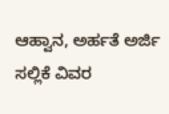ಆಹ್ವಾನ, ಅರ್ಹತೆ ಅರ್ಜಿ ಸಲ್ಲಿಕೆ ವಿವರ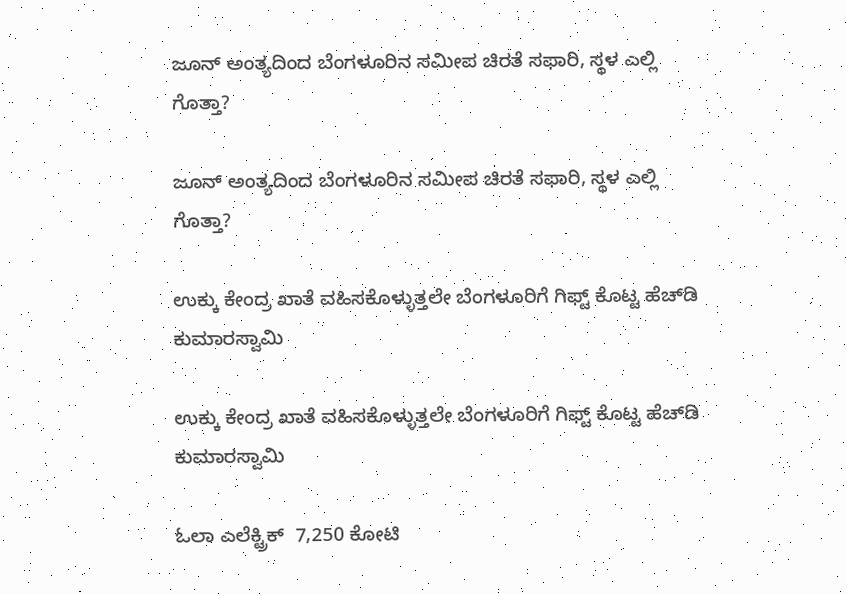ಜೂನ್ ಅಂತ್ಯದಿಂದ ಬೆಂಗಳೂರಿನ ಸಮೀಪ ಚಿರತೆ ಸಫಾರಿ, ಸ್ಥಳ ಎಲ್ಲಿ ಗೊತ್ತಾ?

ಜೂನ್ ಅಂತ್ಯದಿಂದ ಬೆಂಗಳೂರಿನ ಸಮೀಪ ಚಿರತೆ ಸಫಾರಿ, ಸ್ಥಳ ಎಲ್ಲಿ ಗೊತ್ತಾ?

ಉಕ್ಕು ಕೇಂದ್ರ ಖಾತೆ ವಹಿಸಕೊಳ್ಳುತ್ತಲೇ ಬೆಂಗಳೂರಿಗೆ ಗಿಫ್ಟ್‌ ಕೊಟ್ಟ ಹೆಚ್‌ಡಿ ಕುಮಾರಸ್ವಾಮಿ

ಉಕ್ಕು ಕೇಂದ್ರ ಖಾತೆ ವಹಿಸಕೊಳ್ಳುತ್ತಲೇ ಬೆಂಗಳೂರಿಗೆ ಗಿಫ್ಟ್‌ ಕೊಟ್ಟ ಹೆಚ್‌ಡಿ ಕುಮಾರಸ್ವಾಮಿ

ಓಲಾ ಎಲೆಕ್ಟ್ರಿಕ್  7,250 ಕೋಟಿ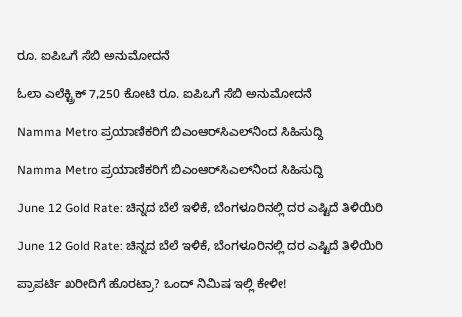ರೂ. ಐಪಿಒಗೆ ಸೆಬಿ ಅನುಮೋದನೆ

ಓಲಾ ಎಲೆಕ್ಟ್ರಿಕ್ 7,250 ಕೋಟಿ ರೂ. ಐಪಿಒಗೆ ಸೆಬಿ ಅನುಮೋದನೆ

Namma Metro ಪ್ರಯಾಣಿಕರಿಗೆ ಬಿಎಂಆರ್‌ಸಿಎಲ್‌ನಿಂದ ಸಿಹಿಸುದ್ದಿ

Namma Metro ಪ್ರಯಾಣಿಕರಿಗೆ ಬಿಎಂಆರ್‌ಸಿಎಲ್‌ನಿಂದ ಸಿಹಿಸುದ್ದಿ

June 12 Gold Rate: ಚಿನ್ನದ ಬೆಲೆ ಇಳಿಕೆ, ಬೆಂಗಳೂರಿನಲ್ಲಿ ದರ ಎಷ್ಟಿದೆ ತಿಳಿಯಿರಿ

June 12 Gold Rate: ಚಿನ್ನದ ಬೆಲೆ ಇಳಿಕೆ, ಬೆಂಗಳೂರಿನಲ್ಲಿ ದರ ಎಷ್ಟಿದೆ ತಿಳಿಯಿರಿ

ಪ್ರಾಪರ್ಟಿ ಖರೀದಿಗೆ ಹೊರಟ್ರಾ? ಒಂದ್ ನಿಮಿಷ ಇಲ್ಲಿ ಕೇಳೀ!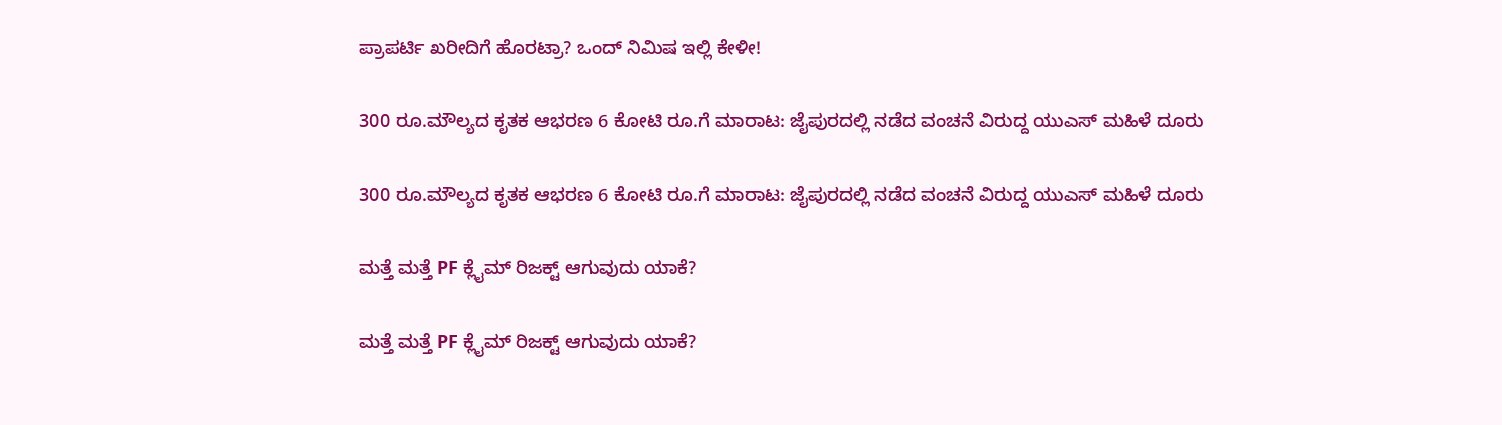ಪ್ರಾಪರ್ಟಿ ಖರೀದಿಗೆ ಹೊರಟ್ರಾ? ಒಂದ್ ನಿಮಿಷ ಇಲ್ಲಿ ಕೇಳೀ!

300 ರೂ.ಮೌಲ್ಯದ ಕೃತಕ ಆಭರಣ 6 ಕೋಟಿ ರೂ.ಗೆ ಮಾರಾಟ: ಜೈಪುರದಲ್ಲಿ ನಡೆದ ವಂಚನೆ ವಿರುದ್ದ ಯುಎಸ್ ಮಹಿಳೆ ದೂರು

300 ರೂ.ಮೌಲ್ಯದ ಕೃತಕ ಆಭರಣ 6 ಕೋಟಿ ರೂ.ಗೆ ಮಾರಾಟ: ಜೈಪುರದಲ್ಲಿ ನಡೆದ ವಂಚನೆ ವಿರುದ್ದ ಯುಎಸ್ ಮಹಿಳೆ ದೂರು

ಮತ್ತೆ ಮತ್ತೆ PF ಕ್ಲೈಮ್ ರಿಜಕ್ಟ್ ಆಗುವುದು ಯಾಕೆ?

ಮತ್ತೆ ಮತ್ತೆ PF ಕ್ಲೈಮ್ ರಿಜಕ್ಟ್ ಆಗುವುದು ಯಾಕೆ?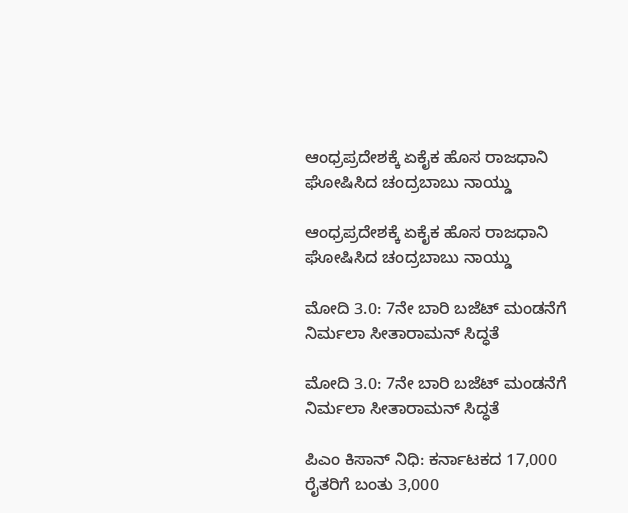ಆಂಧ್ರಪ್ರದೇಶಕ್ಕೆ ಏಕೈಕ ಹೊಸ ರಾಜಧಾನಿ ಘೋಷಿಸಿದ ಚಂದ್ರಬಾಬು ನಾಯ್ಡು

ಆಂಧ್ರಪ್ರದೇಶಕ್ಕೆ ಏಕೈಕ ಹೊಸ ರಾಜಧಾನಿ ಘೋಷಿಸಿದ ಚಂದ್ರಬಾಬು ನಾಯ್ಡು

ಮೋದಿ 3.0: 7ನೇ ಬಾರಿ ಬಜೆಟ್ ಮಂಡನೆಗೆ ನಿರ್ಮಲಾ ಸೀತಾರಾಮನ್‌ ಸಿದ್ಧತೆ

ಮೋದಿ 3.0: 7ನೇ ಬಾರಿ ಬಜೆಟ್ ಮಂಡನೆಗೆ ನಿರ್ಮಲಾ ಸೀತಾರಾಮನ್‌ ಸಿದ್ಧತೆ

ಪಿಎಂ ಕಿಸಾನ್‌ ನಿಧಿ: ಕರ್ನಾಟಕದ 17,000 ರೈತರಿಗೆ ಬಂತು 3,000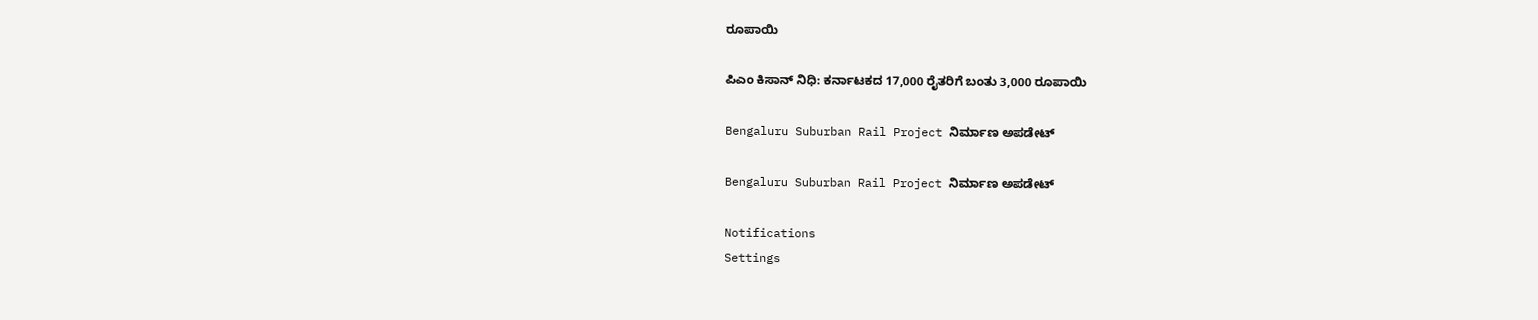ರೂಪಾಯಿ

ಪಿಎಂ ಕಿಸಾನ್‌ ನಿಧಿ: ಕರ್ನಾಟಕದ 17,000 ರೈತರಿಗೆ ಬಂತು 3,000 ರೂಪಾಯಿ

Bengaluru Suburban Rail Project ನಿರ್ಮಾಣ ಅಪಡೇಟ್‌

Bengaluru Suburban Rail Project ನಿರ್ಮಾಣ ಅಪಡೇಟ್‌

Notifications
Settings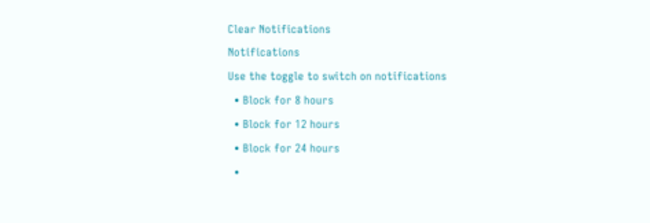Clear Notifications
Notifications
Use the toggle to switch on notifications
  • Block for 8 hours
  • Block for 12 hours
  • Block for 24 hours
  •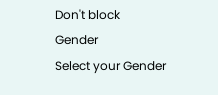Don't block
Gender
Select your Gender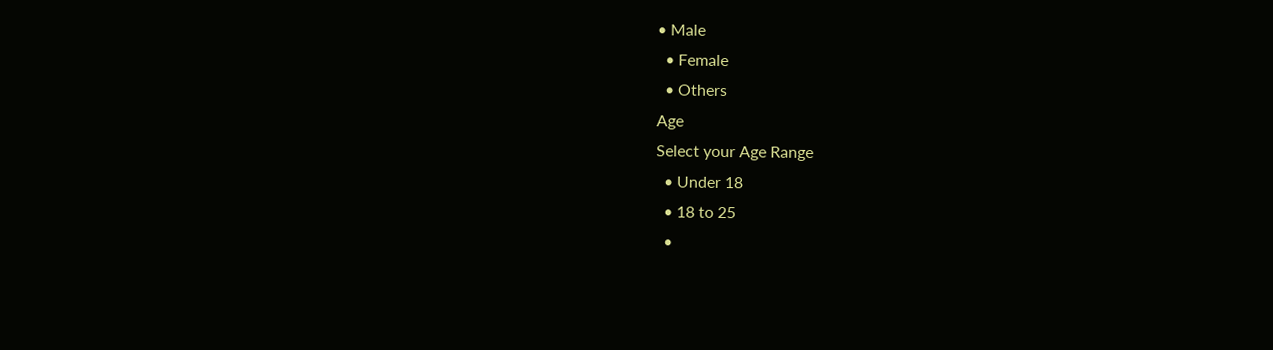• Male
  • Female
  • Others
Age
Select your Age Range
  • Under 18
  • 18 to 25
  •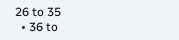26 to 35
  • 36 to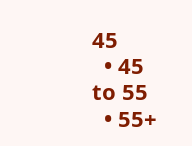45
  • 45 to 55
  • 55+